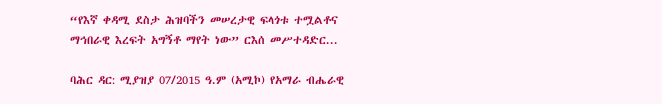“የእኛ ቀዳሚ ደስታ ሕዝባችን መሠረታዊ ፍላጎቱ ተሟልቶና ማኅበራዊ እረፍት አግኝቶ ማየት ነው” ርእሰ መሥተዳድር...

ባሕር ዳር: ሚያዝያ 07/2015 ዓ.ም (አሚኮ) የአማራ ብሔራዊ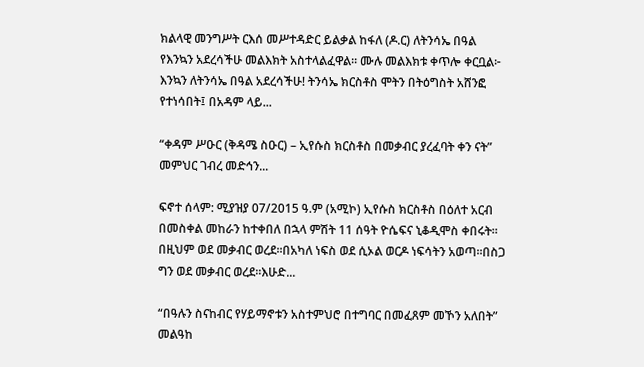ክልላዊ መንግሥት ርእሰ መሥተዳድር ይልቃል ከፋለ (ዶ.ር) ለትንሳኤ በዓል የእንኳን አደረሳችሁ መልእክት አስተላልፈዋል። ሙሉ መልእክቱ ቀጥሎ ቀርቧል፦ እንኳን ለትንሳኤ በዓል አደረሳችሁ! ትንሳኤ ክርስቶስ ሞትን በትዕግስት አሸንፎ የተነሳበት፤ በአዳም ላይ...

“ቀዳም ሥዑር (ቅዳሜ ስዑር) – ኢየሱስ ክርስቶስ በመቃብር ያረፈባት ቀን ናት” መምህር ገብረ መድኅን...

ፍኖተ ሰላም: ሚያዝያ 07/2015 ዓ.ም (አሚኮ) ኢየሱስ ክርስቶስ በዕለተ አርብ በመስቀል መከራን ከተቀበለ በኋላ ምሽት 11 ሰዓት ዮሴፍና ኒቆዲሞስ ቀበሩት። በዚህም ወደ መቃብር ወረደ።በአካለ ነፍስ ወደ ሲኦል ወርዶ ነፍሳትን አወጣ።በስጋ ግን ወደ መቃብር ወረደ፡፡እሁድ...

“በዓሉን ስናከብር የሃይማኖቱን አስተምህሮ በተግባር በመፈጸም መኾን አለበት” መልዓከ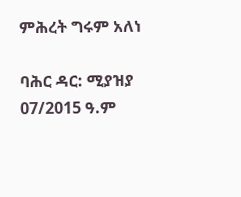ምሕረት ግሩም አለነ

ባሕር ዳር: ሚያዝያ 07/2015 ዓ.ም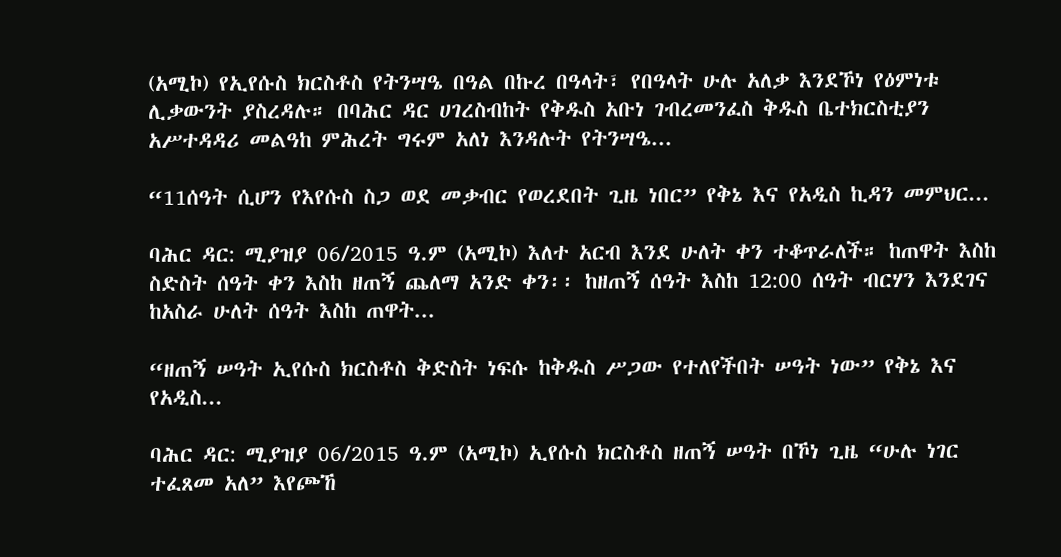(አሚኮ) የኢየሱስ ክርስቶስ የትንሣዔ በዓል በኩረ በዓላት፣ የበዓላት ሁሉ አለቃ እንደኾነ የዕምነቱ ሊቃውንት ያስረዳሉ። በባሕር ዳር ሀገረስብከት የቅዱስ አቡነ ገብረመንፈስ ቅዱስ ቤተክርስቲያን አሥተዳዳሪ መልዓከ ምሕረት ግሩም አለነ እንዳሉት የትንሣዔ...

“11ሰዓት ሲሆን የእየሱስ ስጋ ወደ መቃብር የወረደበት ጊዜ ነበር” የቅኔ እና የአዲስ ኪዳን መምህር...

ባሕር ዳር: ሚያዝያ 06/2015 ዓ.ም (አሚኮ) እለተ አርብ እንደ ሁለት ቀን ተቆጥራለች። ከጠዋት እስከ ስድስት ሰዓት ቀን እስከ ዘጠኝ ጨለማ አንድ ቀን፡፡ ከዘጠኝ ሰዓት እስከ 12:00 ሰዓት ብርሃን እንደገና ከአስራ ሁለት ሰዓት እስከ ጠዋት...

“ዘጠኝ ሠዓት ኢየሱስ ክርስቶስ ቅድስት ነፍሱ ከቅዱስ ሥጋው የተለየችበት ሠዓት ነው” የቅኔ እና የአዲስ...

ባሕር ዳር: ሚያዝያ 06/2015 ዓ.ም (አሚኮ) ኢየሱስ ክርስቶስ ዘጠኝ ሠዓት በኾነ ጊዜ “ሁሉ ነገር ተፈጸመ አለ” እየጮኸ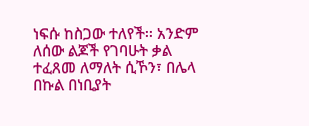ነፍሱ ከስጋው ተለየች፡፡ አንድም ለሰው ልጆች የገባሁት ቃል ተፈጸመ ለማለት ሲኾን፣ በሌላ በኩል በነቢያት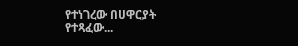የተነገረው በሀዋርያት የተጻፈው...